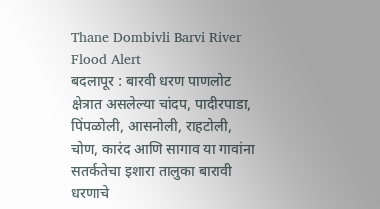Thane Dombivli Barvi River Flood Alert
बदलापूर : बारवी धरण पाणलोट क्षेत्रात असलेल्या चांदप, पादीरपाडा, पिंपळोली, आसनोली, राहटोली, चोण, कारंद आणि सागाव या गावांना सतर्कतेचा इशारा तालुका बारावी धरणाचे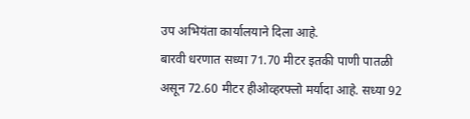उप अभियंता कार्यालयाने दिला आहे.
बारवी धरणात सध्या 71.70 मीटर इतकी पाणी पातळी असून 72.60 मीटर हीओव्हरफ्लो मर्यादा आहे. सध्या 92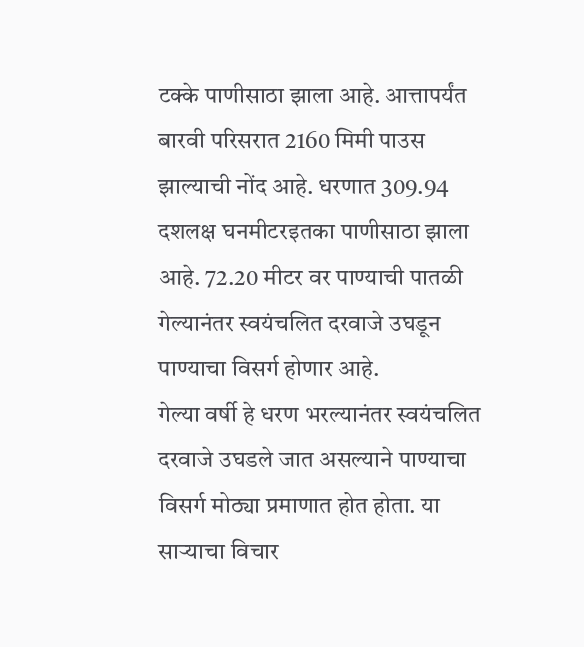टक्के पाणीसाठा झाला आहे. आत्तापर्यंत बारवी परिसरात 2160 मिमी पाउस झाल्याची नोंद आहे. धरणात 309.94 दशलक्ष घनमीटरइतका पाणीसाठा झाला आहे. 72.20 मीटर वर पाण्याची पातळी गेल्यानंतर स्वयंचलित दरवाजे उघडून पाण्याचा विसर्ग होणार आहे.
गेल्या वर्षी हे धरण भरल्यानंतर स्वयंचलित दरवाजे उघडले जात असल्याने पाण्याचा विसर्ग मोठ्या प्रमाणात होत होता. या साऱ्याचा विचार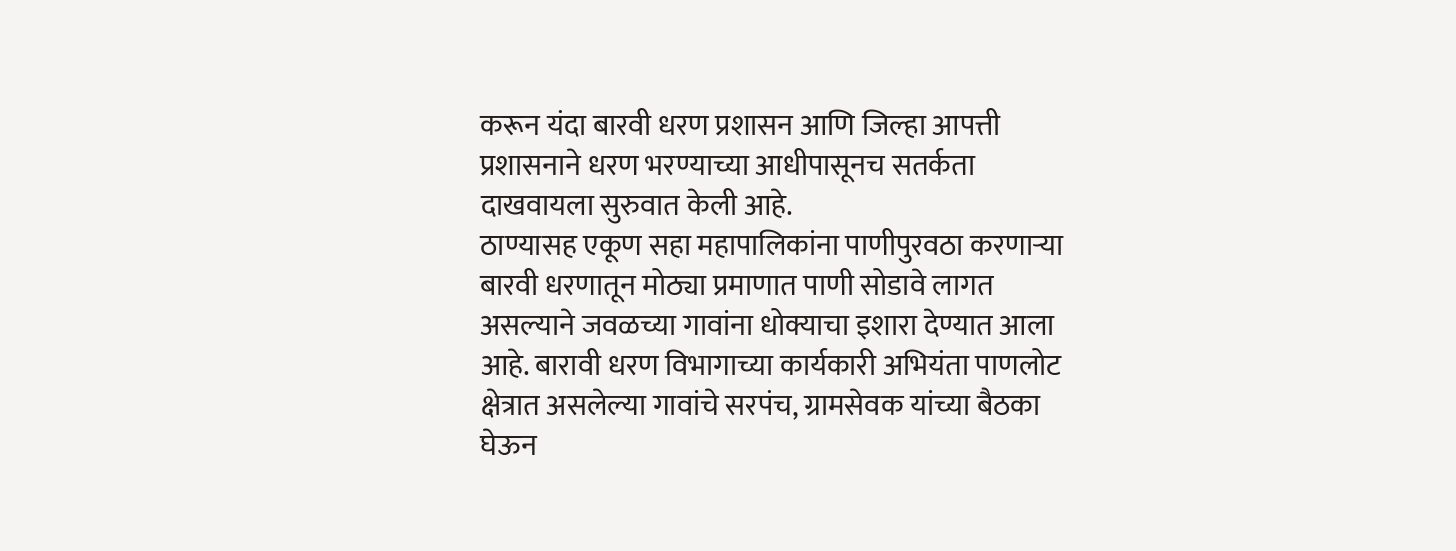करून यंदा बारवी धरण प्रशासन आणि जिल्हा आपत्ती प्रशासनाने धरण भरण्याच्या आधीपासूनच सतर्कता दाखवायला सुरुवात केली आहे.
ठाण्यासह एकूण सहा महापालिकांना पाणीपुरवठा करणाऱ्या बारवी धरणातून मोठ्या प्रमाणात पाणी सोडावे लागत असल्याने जवळच्या गावांना धोक्याचा इशारा देण्यात आला आहे. बारावी धरण विभागाच्या कार्यकारी अभियंता पाणलोट क्षेत्रात असलेल्या गावांचे सरपंच, ग्रामसेवक यांच्या बैठका घेऊन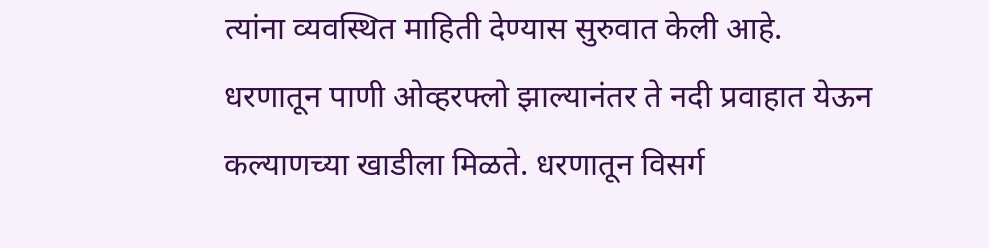त्यांना व्यवस्थित माहिती देण्यास सुरुवात केली आहे.
धरणातून पाणी ओव्हरफ्लो झाल्यानंतर ते नदी प्रवाहात येऊन कल्याणच्या खाडीला मिळते. धरणातून विसर्ग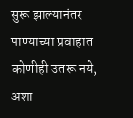सुरू झाल्यानंतर पाण्याच्या प्रवाहात कोणीही उतरू नये, अशा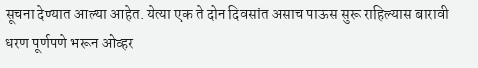सूचना देण्यात आल्या आहेत. येत्या एक ते दोन दिवसांत असाच पाऊस सुरू राहिल्यास बारावी धरण पूर्णपणे भरून ओव्हर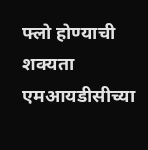फ्लो होण्याची शक्यता एमआयडीसीच्या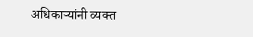अधिकाऱ्यांनी व्यक्त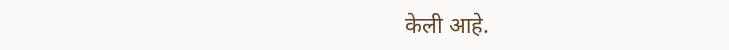केली आहे.